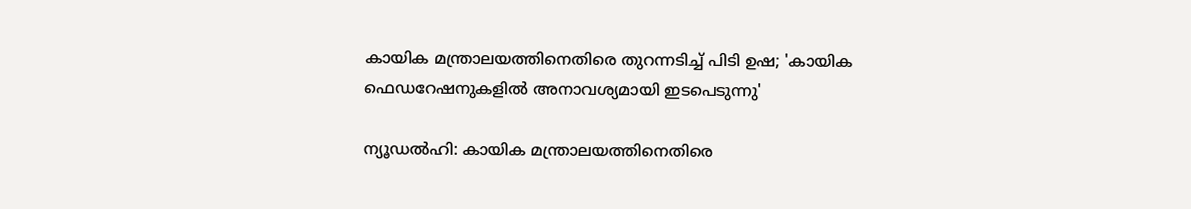കായിക മന്ത്രാലയത്തിനെതിരെ തുറന്നടിച്ച് പിടി ഉഷ; 'കായിക ഫെഡറേഷനുകളിൽ അനാവശ്യമായി ഇടപെടുന്നു'

ന്യൂഡൽഹി: കായിക മന്ത്രാലയത്തിനെതിരെ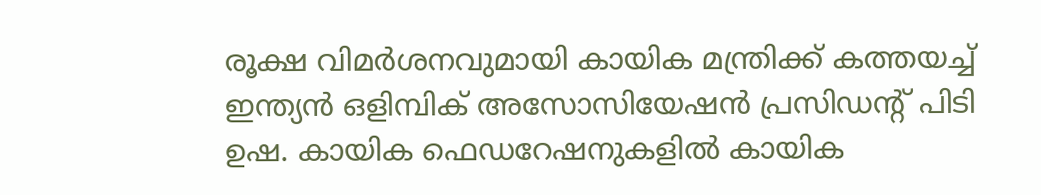രൂക്ഷ വിമര്‍ശനവുമായി കായിക മന്ത്രിക്ക് കത്തയച്ച് ഇന്ത്യൻ ഒളിമ്പിക് അസോസിയേഷൻ പ്രസിഡന്‍റ് പിടി ഉഷ. കായിക ഫെഡറേഷനുകളിൽ കായിക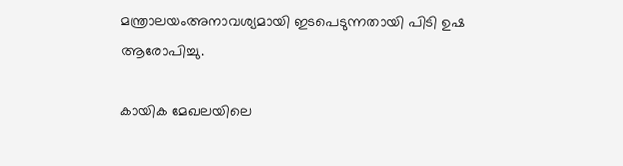മന്ത്രാലയംഅനാവശ്യമായി ഇടപെടുന്നതായി പിടി ഉഷ ആരോപിച്ചു.

കായിക മേഖലയിലെ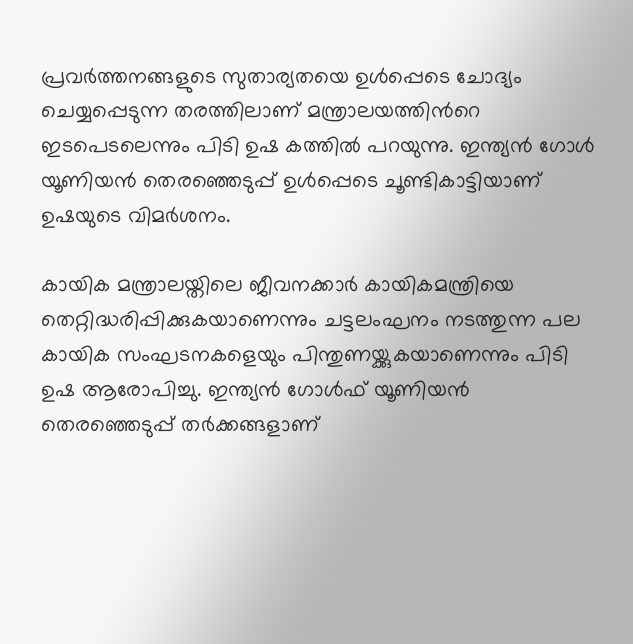പ്രവര്‍ത്തനങ്ങളുടെ സുതാര്യതയെ ഉള്‍പ്പെടെ ചോദ്യം ചെയ്യപ്പെടുന്ന തരത്തിലാണ് മന്ത്രാലയത്തിന്‍റെ ഇടപെടലെന്നും പിടി ഉഷ കത്തിൽ പറയുന്നു. ഇന്ത്യൻ ഗോള്‍ യൂണിയൻ തെരഞ്ഞെടുപ്പ് ഉള്‍പ്പെടെ ചൂണ്ടികാട്ടിയാണ് ഉഷയുടെ വിമര്‍ശനം.

കായിക മന്ത്രാലയ്തിലെ ജീവനക്കാർ കായികമന്ത്രിയെ തെറ്റിദ്ധരിപ്പിക്കുകയാണെന്നും ചട്ടലംഘനം നടത്തുന്ന പല കായിക സംഘടനകളെയും പിന്തുണയ്ക്കുകയാണെന്നും പിടി ഉഷ ആരോപിച്ചു. ഇന്ത്യൻ ഗോൾഫ് യൂണിയൻ തെരഞ്ഞെടുപ്പ് തർക്കങ്ങളാണ്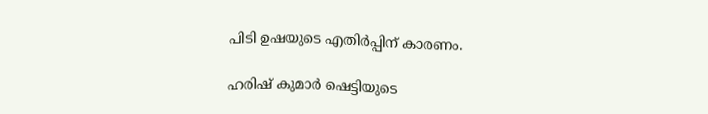പിടി ഉഷയുടെ എതിർപ്പിന് കാരണം.

ഹരിഷ് കുമാര്‍ ഷെട്ടിയുടെ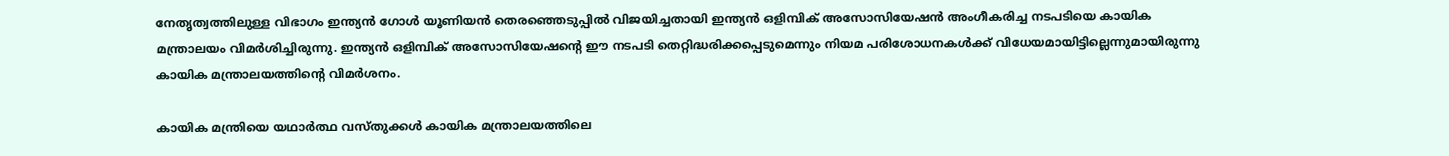നേതൃത്വത്തിലുള്ള വിഭാഗം ഇന്ത്യൻ ഗോള്‍ യൂണിയൻ തെരഞ്ഞെടുപ്പിൽ വിജയിച്ചതായി ഇന്ത്യൻ ഒളിമ്പിക് അസോസിയേഷൻ അംഗീകരിച്ച നടപടിയെ കായിക മന്ത്രാലയം വിമര്‍ശിച്ചിരുന്നു. ഇന്ത്യൻ ഒളിമ്പിക് അസോസിയേഷന്‍റെ ഈ നടപടി തെറ്റിദ്ധരിക്കപ്പെടുമെന്നും നിയമ പരിശോധനകള്‍ക്ക് വിധേയമായിട്ടില്ലെന്നുമായിരുന്നു കായിക മന്ത്രാലയത്തിന്‍റെ വിമര്‍ശനം.

കായിക മന്ത്രിയെ യഥാര്‍ത്ഥ വസ്തുക്കള്‍ കായിക മന്ത്രാലയത്തിലെ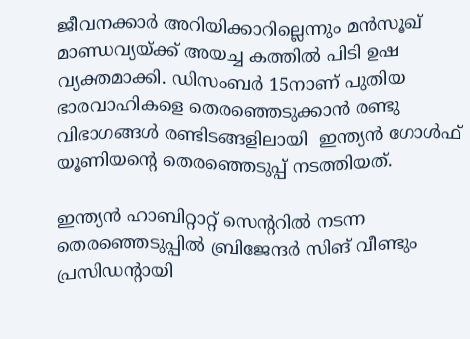ജീവനക്കാര്‍ അറിയിക്കാറില്ലെന്നും മൻസൂഖ് മാണ്ഡവ്യയ്ക്ക് അയച്ച കത്തിൽ പിടി ഉഷ വ്യക്തമാക്കി. ഡിസംബര്‍ 15നാണ് പുതിയ ഭാരവാഹികളെ തെരഞ്ഞെടുക്കാൻ രണ്ടു വിഭാഗങ്ങള്‍ രണ്ടിടങ്ങളിലായി  ഇന്ത്യൻ ഗോള്‍ഫ് യൂണിയന്‍റെ തെരഞ്ഞെടുപ്പ് നടത്തിയത്.

ഇന്ത്യൻ ഹാബിറ്റാറ്റ് സെന്‍ററിൽ നടന്ന തെരഞ്ഞെടുപ്പിൽ ബ്രിജേന്ദര്‍ സിങ് വീണ്ടും പ്രസിഡന്‍റായി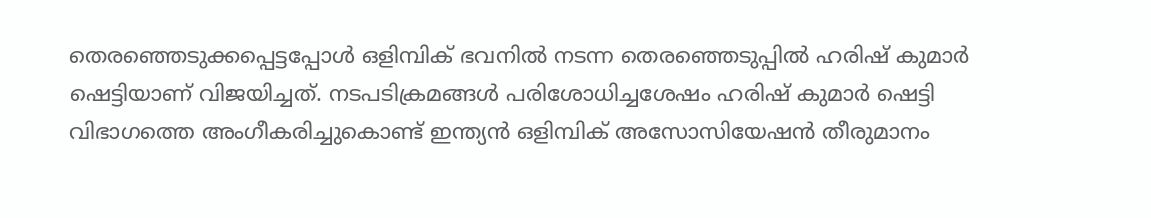തെരഞ്ഞെടുക്കപ്പെട്ടപ്പോള്‍ ഒളിമ്പിക് ഭവനിൽ നടന്ന തെരഞ്ഞെടുപ്പിൽ ഹരിഷ് കുമാര്‍ ഷെട്ടിയാണ് വിജയിച്ചത്. നടപടിക്രമങ്ങള്‍ പരിശോധിച്ചശേഷം ഹരിഷ് കുമാര്‍ ഷെട്ടി വിഭാഗത്തെ അംഗീകരിച്ചുകൊണ്ട് ഇന്ത്യൻ ഒളിമ്പിക് അസോസിയേഷൻ തീരുമാനം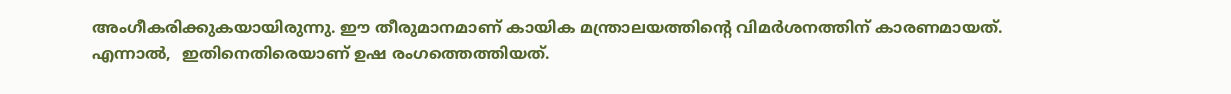അംഗീകരിക്കുകയായിരുന്നു. ഈ തീരുമാനമാണ് കായിക മന്ത്രാലയത്തിന്‍റെ വിമര്‍ശനത്തിന് കാരണമായത്. എന്നാൽ,  ഇതിനെതിരെയാണ് ഉഷ രംഗത്തെത്തിയത്.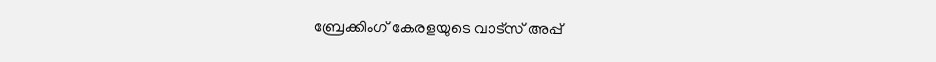ബ്രേക്കിംഗ് കേരളയുടെ വാട്സ് അപ്പ്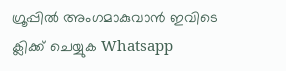ഗ്രൂപ്പിൽ അംഗമാകുവാൻ ഇവിടെ ക്ലിക്ക് ചെയ്യുക Whatsapp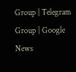Group | Telegram Group | Google News